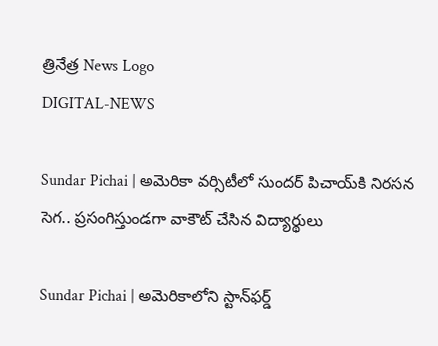త్రినేత్ర News Logo
DIGITAL-NEWS

Sundar Pichai | అమెరికా వ‌ర్సిటీలో సుంద‌ర్ పిచాయ్‌కి నిర‌స‌న సెగ‌.. ప్ర‌సంగిస్తుండ‌గా వాకౌట్ చేసిన విద్యార్థులు

Sundar Pichai | అమెరికాలోని స్టాన్‌ఫర్డ్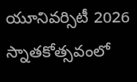యూనివర్సిటీ 2026 స్నాతకోత్సవంలో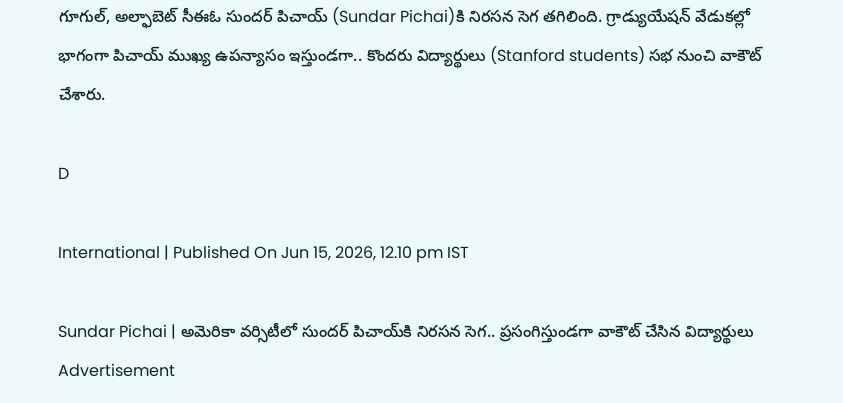గూగుల్, అల్ఫాబెట్ సీఈఓ సుందర్ పిచాయ్ (Sundar Pichai)కి నిర‌స‌న సెగ త‌గిలింది. గ్రాడ్యుయేషన్ వేడుక‌ల్లో భాగంగా పిచాయ్ ముఖ్య ఉప‌న్యాసం ఇస్తుండ‌గా.. కొంద‌రు విద్యార్థులు (Stanford students) స‌భ నుంచి వాకౌట్ చేశారు.

D

International | Published On Jun 15, 2026, 12.10 pm IST

Sundar Pichai | అమెరికా వ‌ర్సిటీలో సుంద‌ర్ పిచాయ్‌కి నిర‌స‌న సెగ‌.. ప్ర‌సంగిస్తుండ‌గా వాకౌట్ చేసిన విద్యార్థులు
Advertisement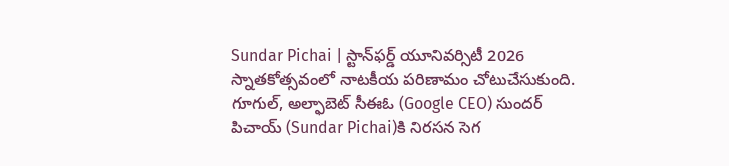Sundar Pichai | స్టాన్‌ఫర్డ్ యూనివర్సిటీ 2026 స్నాతకోత్సవంలో నాటకీయ పరిణామం చోటుచేసుకుంది. గూగుల్, అల్ఫాబెట్ సీఈఓ (Google CEO) సుందర్ పిచాయ్ (Sundar Pichai)కి నిర‌స‌న సెగ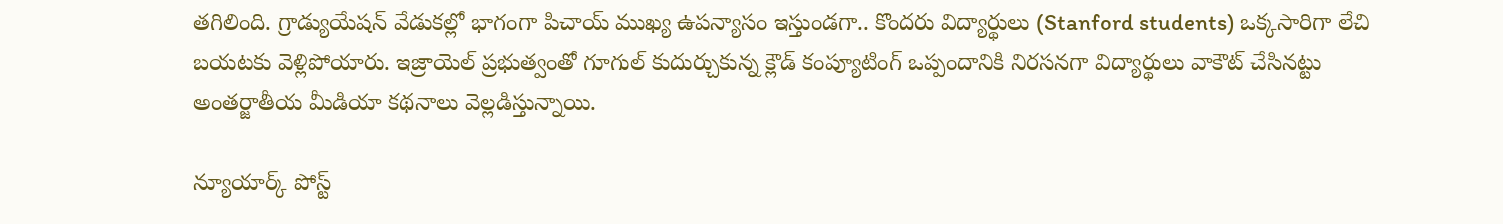త‌గిలింది. గ్రాడ్యుయేషన్ వేడుక‌ల్లో భాగంగా పిచాయ్ ముఖ్య ఉప‌న్యాసం ఇస్తుండ‌గా.. కొంద‌రు విద్యార్థులు (Stanford students) ఒక్క‌సారిగా లేచి బ‌య‌ట‌కు వెళ్లిపోయారు. ఇజ్రాయెల్ ప్రభుత్వంతో గూగుల్ కుదుర్చుకున్న క్లౌడ్ కంప్యూటింగ్ ఒప్పందానికి నిర‌స‌న‌గా విద్యార్థులు వాకౌట్ చేసినట్టు అంతర్జాతీయ మీడియా కథనాలు వెల్ల‌డిస్తున్నాయి.

న్యూయార్క్ పోస్ట్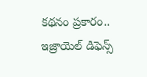క‌థ‌నం ప్రకారం.. ఇజ్రాయెల్ డిఫెన్స్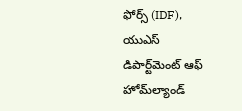ఫోర్స్ (IDF), యుఎస్ డిపార్ట్‌మెంట్ ఆఫ్ హోమ్‌ల్యాండ్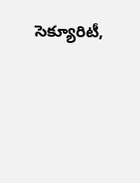సెక్యూరిటీ,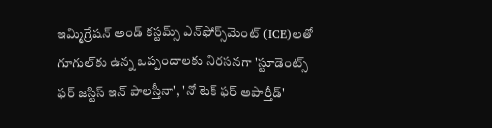ఇమ్మిగ్రేషన్ అండ్ కస్టమ్స్ ఎన్‌ఫోర్స్‌మెంట్ (ICE)లతో గూగుల్‌కు ఉన్న ఒప్పందాలకు నిరసనగా 'స్టూడెంట్స్ ఫర్ జస్టిస్ ఇన్ పాలస్తీనా', 'నో టెక్ ఫర్ అపార్తీడ్'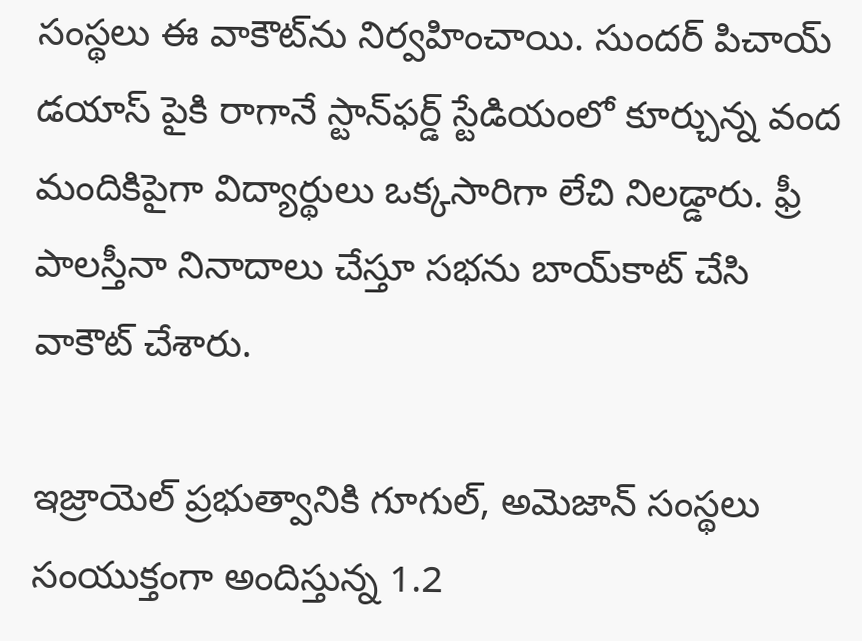సంస్థలు ఈ వాకౌట్‌ను నిర్వహించాయి. సుందర్ పిచాయ్ డయాస్ పైకి రాగానే స్టాన్‌ఫర్డ్ స్టేడియంలో కూర్చున్న వంద మందికిపైగా విద్యార్థులు ఒక్కసారిగా లేచి నిలడ్డారు. ఫ్రీ పాల‌స్తీనా నినాదాలు చేస్తూ స‌భను బాయ్‌కాట్ చేసి వాకౌట్ చేశారు.

ఇజ్రాయెల్ ప్ర‌భుత్వానికి గూగుల్‌, అమెజాన్ సంస్థ‌లు సంయుక్తంగా అందిస్తున్న 1.2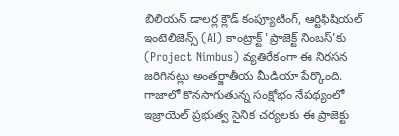బిలియ‌న్ డాల‌ర్ల క్లౌడ్ కంప్యూటింగ్‌, ఆర్టిఫిషియ‌ల్ ఇంటెలిజెన్స్ (AI) కాంట్రాక్ట్ 'ప్రాజెక్ట్ నింబస్'కు (Project Nimbus) వ్య‌తిరేకంగా ఈ నిర‌స‌న జ‌రిగిన‌ట్లు అంత‌ర్జాతీయ మీడియా పేర్కొంది. గాజాలో కొన‌సాగుతున్న సంక్షోభం నేప‌థ్యంలో ఇజ్రాయెల్ ప్ర‌భుత్వ సైనిక చ‌ర్య‌ల‌కు ఈ ప్రాజెక్టు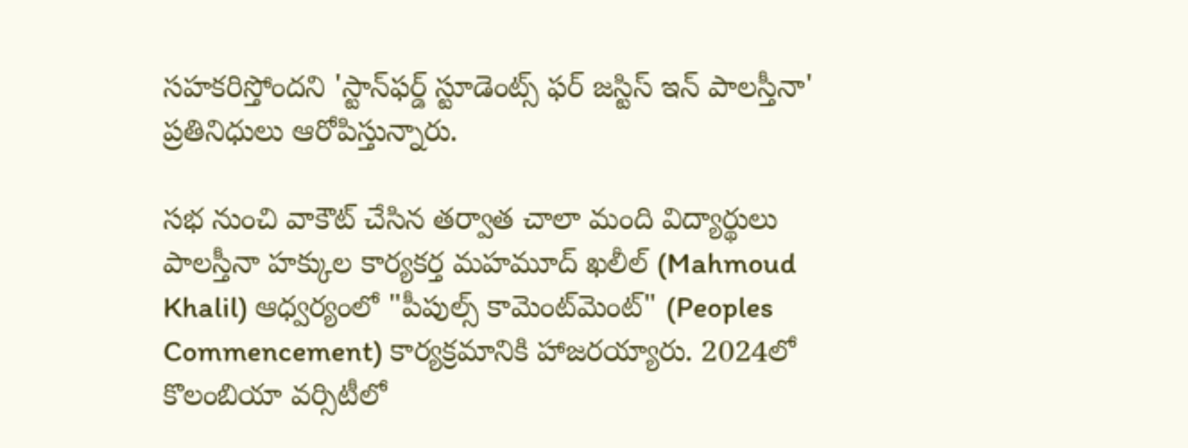స‌హ‌క‌రిస్తోంద‌ని 'స్టాన్‌ఫర్డ్ స్టూడెంట్స్ ఫర్ జస్టిస్ ఇన్ పాలస్తీనా' ప్రతినిధులు ఆరోపిస్తున్నారు.

స‌భ నుంచి వాకౌట్ చేసిన త‌ర్వాత చాలా మంది విద్యార్థులు పాలస్తీనా హక్కుల కార్యకర్త మహమూద్ ఖలీల్ (Mahmoud Khalil) ఆధ్వ‌ర్యంలో "పీపుల్స్ కామెంట్‌మెంట్" (Peoples Commencement) కార్య‌క్ర‌మానికి హాజ‌ర‌య్యారు. 2024లో కొలంబియా వ‌ర్సిటీలో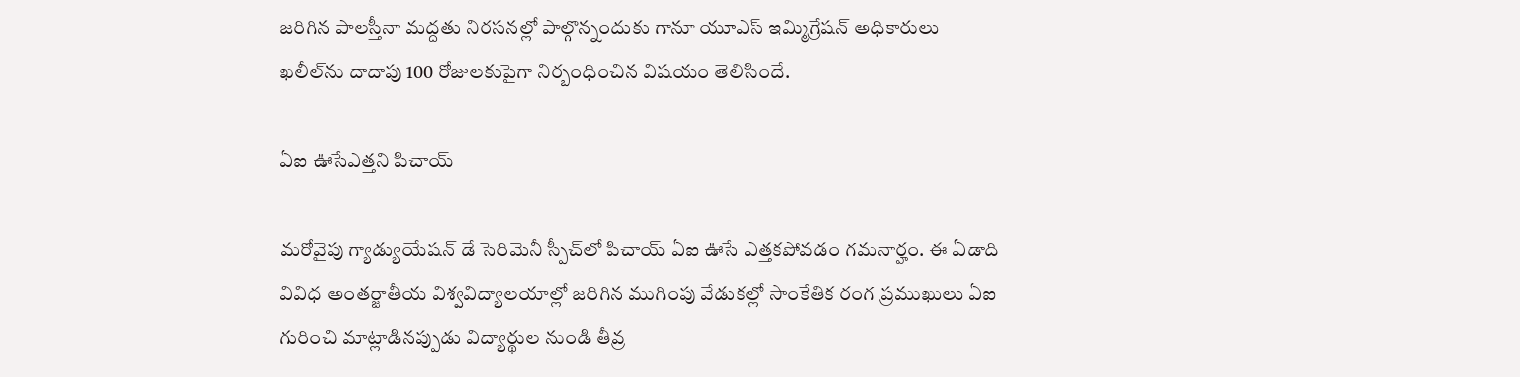జ‌రిగిన పాల‌స్తీనా మ‌ద్ద‌తు నిర‌స‌న‌ల్లో పాల్గొన్నందుకు గానూ యూఎస్ ఇమ్మిగ్రేష‌న్ అధికారులు ఖ‌లీల్‌ను దాదాపు 100 రోజుల‌కుపైగా నిర్బంధించిన విష‌యం తెలిసిందే.

ఏఐ ఊసేఎత్త‌ని పిచాయ్‌

మ‌రోవైపు గ్యాడ్యుయేష‌న్ డే సెరిమెనీ స్పీచ్‌లో పిచాయ్ ఏఐ ఊసే ఎత్త‌క‌పోవ‌డం గ‌మ‌నార్హం. ఈ ఏడాది వివిధ అంతర్జాతీయ విశ్వవిద్యాలయాల్లో జరిగిన ముగింపు వేడుకల్లో సాంకేతిక రంగ ప్రముఖులు ఏఐ గురించి మాట్లాడినప్పుడు విద్యార్థుల నుండి తీవ్ర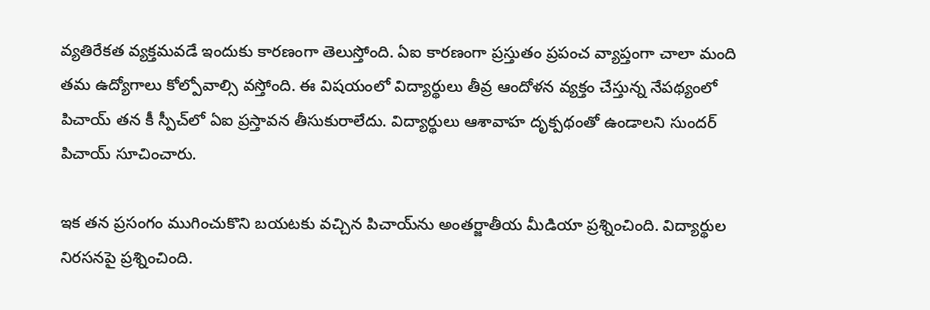వ్యతిరేకత వ్యక్తమ‌వ‌డే ఇందుకు కార‌ణంగా తెలుస్తోంది. ఏఐ కార‌ణంగా ప్ర‌స్తుతం ప్రపంచ వ్యాప్తంగా చాలా మంది త‌మ ఉద్యోగాలు కోల్పోవాల్సి వ‌స్తోంది. ఈ విష‌యంలో విద్యార్థులు తీవ్ర ఆందోళ‌న వ్య‌క్తం చేస్తున్న నేప‌థ్యంలో పిచాయ్ త‌న కీ స్పీచ్‌లో ఏఐ ప్ర‌స్తావ‌న తీసుకురాలేదు. విద్యార్థులు ఆశావాహ దృక్పథంతో ఉండాలని సుందర్ పిచాయ్ సూచించారు.

ఇక త‌న ప్రసంగం ముగించుకొని బ‌య‌ట‌కు వ‌చ్చిన పిచాయ్‌ను అంత‌ర్జాతీయ మీడియా ప్ర‌శ్నించింది. విద్యార్థుల నిర‌స‌న‌పై ప్ర‌శ్నించింది.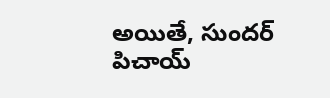అయితే, సుంద‌ర్ పిచాయ్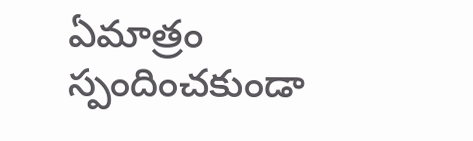ఏమాత్రం స్పందించకుండా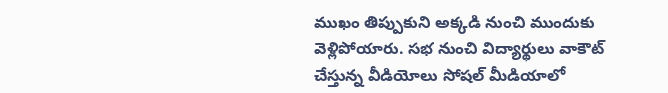ముఖం తిప్పుకుని అక్క‌డి నుంచి ముందుకు వెళ్లిపోయారు. స‌భ నుంచి విద్యార్థులు వాకౌట్ చేస్తున్న వీడియోలు సోష‌ల్ మీడియాలో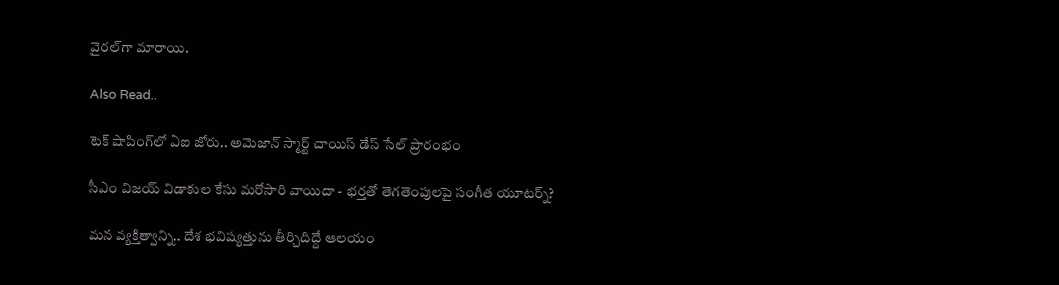వైర‌ల్‌గా మారాయి.

Also Read..

టెక్ షాపింగ్‌లో ఏఐ జోరు.. అమెజాన్ స్మార్ట్ చాయిస్ డేస్ సేల్ ప్రారంభం

సీఎం విజ‌య్ విడాకుల కేసు మ‌రోసారి వాయిదా - భ‌ర్త‌తో తెగ‌తెంపుల‌పై సంగీత‌ యూట‌ర్న్‌?

మన వ్యక్తిత్వాన్ని.. దేశ భవిష్యత్తును తీర్చిదిద్దే ఆలయం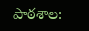పాఠ‌శాల‌: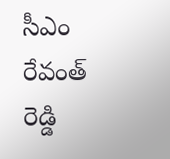సీఎం రేవంత్ రెడ్డి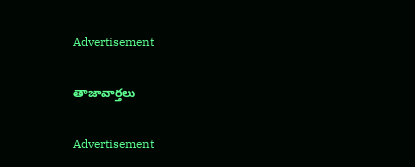Advertisement

తాజావార్తలు

Advertisement